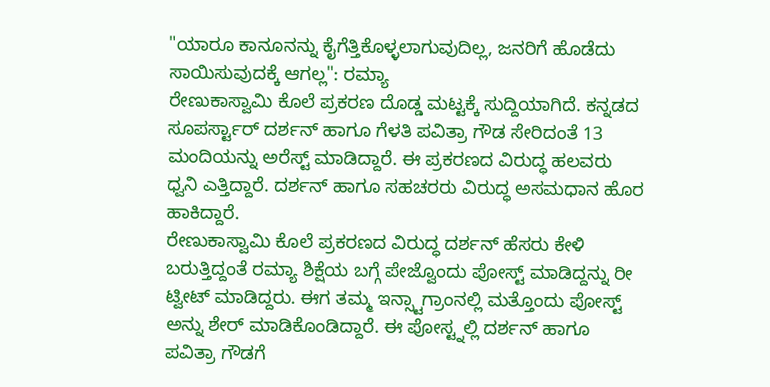"ಯಾರೂ ಕಾನೂನನ್ನು ಕೈಗೆತ್ತಿಕೊಳ್ಳಲಾಗುವುದಿಲ್ಲ, ಜನರಿಗೆ ಹೊಡೆದು ಸಾಯಿಸುವುದಕ್ಕೆ ಆಗಲ್ಲ": ರಮ್ಯಾ
ರೇಣುಕಾಸ್ವಾಮಿ ಕೊಲೆ ಪ್ರಕರಣ ದೊಡ್ಡ ಮಟ್ಟಕ್ಕೆ ಸುದ್ದಿಯಾಗಿದೆ. ಕನ್ನಡದ ಸೂಪರ್ಸ್ಟಾರ್ ದರ್ಶನ್ ಹಾಗೂ ಗೆಳತಿ ಪವಿತ್ರಾ ಗೌಡ ಸೇರಿದಂತೆ 13 ಮಂದಿಯನ್ನು ಅರೆಸ್ಟ್ ಮಾಡಿದ್ದಾರೆ. ಈ ಪ್ರಕರಣದ ವಿರುದ್ಧ ಹಲವರು ಧ್ವನಿ ಎತ್ತಿದ್ದಾರೆ. ದರ್ಶನ್ ಹಾಗೂ ಸಹಚರರು ವಿರುದ್ಧ ಅಸಮಧಾನ ಹೊರ ಹಾಕಿದ್ದಾರೆ.
ರೇಣುಕಾಸ್ವಾಮಿ ಕೊಲೆ ಪ್ರಕರಣದ ವಿರುದ್ಧ ದರ್ಶನ್ ಹೆಸರು ಕೇಳಿ ಬರುತ್ತಿದ್ದಂತೆ ರಮ್ಯಾ ಶಿಕ್ಷೆಯ ಬಗ್ಗೆ ಪೇಜ್ವೊಂದು ಪೋಸ್ಟ್ ಮಾಡಿದ್ದನ್ನು ರೀ ಟ್ವೀಟ್ ಮಾಡಿದ್ದರು. ಈಗ ತಮ್ಮ ಇನ್ಸ್ಟಾಗ್ರಾಂನಲ್ಲಿ ಮತ್ತೊಂದು ಪೋಸ್ಟ್ ಅನ್ನು ಶೇರ್ ಮಾಡಿಕೊಂಡಿದ್ದಾರೆ. ಈ ಪೋಸ್ಟ್ನಲ್ಲಿ ದರ್ಶನ್ ಹಾಗೂ ಪವಿತ್ರಾ ಗೌಡಗೆ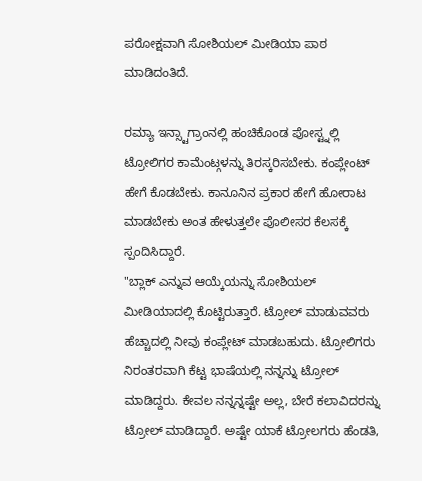ಪರೋಕ್ಷವಾಗಿ ಸೋಶಿಯಲ್ ಮೀಡಿಯಾ ಪಾಠ ಮಾಡಿದಂತಿದೆ.

ರಮ್ಯಾ ಇನ್ಸ್ಟಾಗ್ರಾಂನಲ್ಲಿ ಹಂಚಿಕೊಂಡ ಪೋಸ್ಟ್ನಲ್ಲಿ ಟ್ರೋಲಿಗರ ಕಾಮೆಂಟ್ಗಳನ್ನು ತಿರಸ್ಕರಿಸಬೇಕು. ಕಂಪ್ಲೇಂಟ್ ಹೇಗೆ ಕೊಡಬೇಕು. ಕಾನೂನಿನ ಪ್ರಕಾರ ಹೇಗೆ ಹೋರಾಟ ಮಾಡಬೇಕು ಅಂತ ಹೇಳುತ್ತಲೇ ಪೊಲೀಸರ ಕೆಲಸಕ್ಕೆ ಸ್ಪಂದಿಸಿದ್ದಾರೆ.
"ಬ್ಲಾಕ್ ಎನ್ನುವ ಆಯ್ಕೆಯನ್ನು ಸೋಶಿಯಲ್ ಮೀಡಿಯಾದಲ್ಲಿ ಕೊಟ್ಟಿರುತ್ತಾರೆ. ಟ್ರೋಲ್ ಮಾಡುವವರು ಹೆಚ್ಚಾದಲ್ಲಿ ನೀವು ಕಂಪ್ಲೇಟ್ ಮಾಡಬಹುದು. ಟ್ರೋಲಿಗರು ನಿರಂತರವಾಗಿ ಕೆಟ್ಟ ಭಾಷೆಯಲ್ಲಿ ನನ್ನನ್ನು ಟ್ರೋಲ್ ಮಾಡಿದ್ದರು. ಕೇವಲ ನನ್ನನ್ನಷ್ಟೇ ಅಲ್ಲ, ಬೇರೆ ಕಲಾವಿದರನ್ನು ಟ್ರೋಲ್ ಮಾಡಿದ್ದಾರೆ. ಅಷ್ಟೇ ಯಾಕೆ ಟ್ರೋಲಗರು ಹೆಂಡತಿ,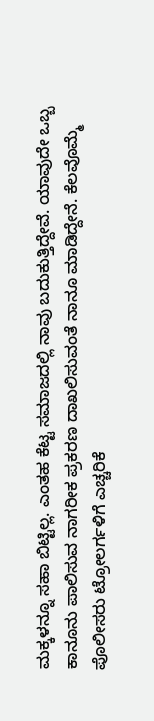ಮಕ್ಕಳನ್ನೂ ಸಹಾ ಬಿಟ್ಟಿಲ್ಲ. ಎಂತಹ ಕೆಟ್ಟ ಸಮಾಜದಲ್ಲಿ ನಾವು ಬದುಕುತ್ತಿದ್ದೇವೆ. ಯಾವುದೇ ಒಬ್ಬ ಕಾನೂನು ಪಾಲಿಸುವ ನಾಗರೀಕ ಪ್ರಕರಣ ದಾಖಲಿಸುವಂತೆ ನಾನೂ ಮಾಡಿದ್ದೇನೆ. ಕೆಲವೊಮ್ಮೆ ಪೊಲೀಸರು ಟ್ರೋಲರ್ಗಳಿಗೆ ಎಚ್ಚರಿಕೆ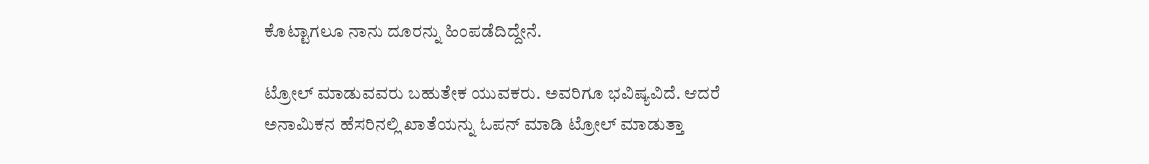ಕೊಟ್ಟಾಗಲೂ ನಾನು ದೂರನ್ನು ಹಿಂಪಡೆದಿದ್ದೇನೆ.

ಟ್ರೋಲ್ ಮಾಡುವವರು ಬಹುತೇಕ ಯುವಕರು. ಅವರಿಗೂ ಭವಿಷ್ಯವಿದೆ. ಆದರೆ ಅನಾಮಿಕನ ಹೆಸರಿನಲ್ಲಿ ಖಾತೆಯನ್ನು ಓಪನ್ ಮಾಡಿ ಟ್ರೋಲ್ ಮಾಡುತ್ತಾ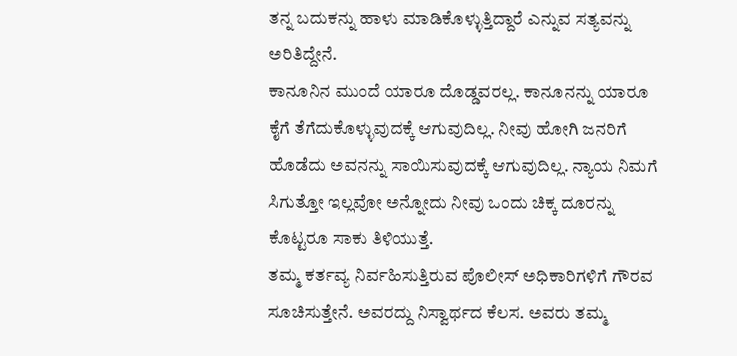ತನ್ನ ಬದುಕನ್ನು ಹಾಳು ಮಾಡಿಕೊಳ್ಳುತ್ತಿದ್ದಾರೆ ಎನ್ನುವ ಸತ್ಯವನ್ನು ಅರಿತಿದ್ದೇನೆ.
ಕಾನೂನಿನ ಮುಂದೆ ಯಾರೂ ದೊಡ್ಡವರಲ್ಲ. ಕಾನೂನನ್ನು ಯಾರೂ ಕೈಗೆ ತೆಗೆದುಕೊಳ್ಳುವುದಕ್ಕೆ ಆಗುವುದಿಲ್ಲ. ನೀವು ಹೋಗಿ ಜನರಿಗೆ ಹೊಡೆದು ಅವನನ್ನು ಸಾಯಿಸುವುದಕ್ಕೆ ಆಗುವುದಿಲ್ಲ. ನ್ಯಾಯ ನಿಮಗೆ ಸಿಗುತ್ತೋ ಇಲ್ಲವೋ ಅನ್ನೋದು ನೀವು ಒಂದು ಚಿಕ್ಕ ದೂರನ್ನು ಕೊಟ್ಟರೂ ಸಾಕು ತಿಳಿಯುತ್ತೆ.
ತಮ್ಮ ಕರ್ತವ್ಯ ನಿರ್ವಹಿಸುತ್ತಿರುವ ಪೊಲೀಸ್ ಅಧಿಕಾರಿಗಳಿಗೆ ಗೌರವ ಸೂಚಿಸುತ್ತೇನೆ. ಅವರದ್ದು ನಿಸ್ವಾರ್ಥದ ಕೆಲಸ. ಅವರು ತಮ್ಮ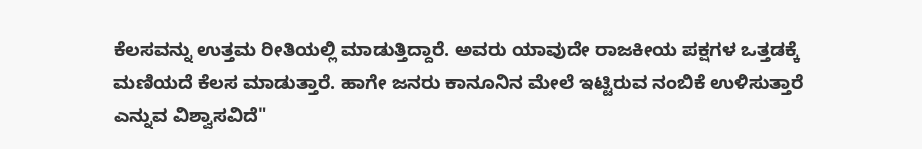ಕೆಲಸವನ್ನು ಉತ್ತಮ ರೀತಿಯಲ್ಲಿ ಮಾಡುತ್ತಿದ್ದಾರೆ. ಅವರು ಯಾವುದೇ ರಾಜಕೀಯ ಪಕ್ಷಗಳ ಒತ್ತಡಕ್ಕೆ ಮಣಿಯದೆ ಕೆಲಸ ಮಾಡುತ್ತಾರೆ. ಹಾಗೇ ಜನರು ಕಾನೂನಿನ ಮೇಲೆ ಇಟ್ಟಿರುವ ನಂಬಿಕೆ ಉಳಿಸುತ್ತಾರೆ ಎನ್ನುವ ವಿಶ್ವಾಸವಿದೆ"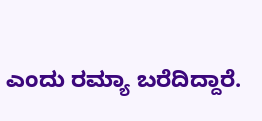ಎಂದು ರಮ್ಯಾ ಬರೆದಿದ್ದಾರೆ.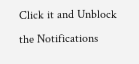Click it and Unblock the Notifications